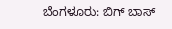ಬೆಂಗಳೂರು: ಬಿಗ್ ಬಾಸ್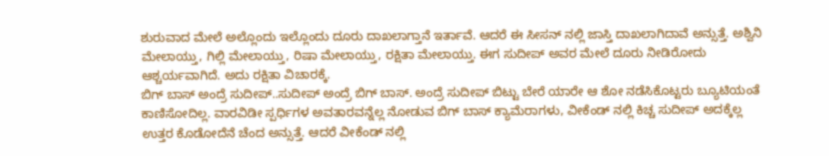ಶುರುವಾದ ಮೇಲೆ ಅಲ್ಲೊಂದು ಇಲ್ಲೊಂದು ದೂರು ದಾಖಲಾಗ್ತಾನೆ ಇರ್ತಾವೆ. ಆದರೆ ಈ ಸೀಸನ್ ನಲ್ಲಿ ಜಾಸ್ತಿ ದಾಖಲಾಗಿದಾವೆ ಅನ್ಸುತ್ತೆ. ಅಶ್ವಿನಿ ಮೇಲಾಯ್ತು, ಗಿಲ್ಲಿ ಮೇಲಾಯ್ತು, ರಿಷಾ ಮೇಲಾಯ್ತು, ರಕ್ಷಿತಾ ಮೇಲಾಯ್ತು. ಈಗ ಸುದೀಪ್ ಅವರ ಮೇಲೆ ದೂರು ನೀಡಿರೋದು ಆಶ್ಚರ್ಯವಾಗಿದೆ. ಅದು ರಕ್ಷಿತಾ ವಿಚಾರಕ್ಕೆ.
ಬಿಗ್ ಬಾಸ್ ಅಂದ್ರೆ ಸುದೀಪ್..ಸುದೀಪ್ ಅಂದ್ರೆ ಬಿಗ್ ಬಾಸ್. ಅಂದ್ರೆ ಸುದೀಪ್ ಬಿಟ್ಟು ಬೇರೆ ಯಾರೇ ಆ ಶೋ ನಡೆಸಿಕೊಟ್ಟರು ಬ್ಯೂಟಿಯಂತೆ ಕಾಣಿಸೋದಿಲ್ಲ. ವಾರವಿಡೀ ಸ್ಪರ್ಧಿಗಳ ಅವತಾರವನ್ನೆಲ್ಲ ನೋಡುವ ಬಿಗ್ ಬಾಸ್ ಕ್ಯಾಮೆರಾಗಳು, ವೀಕೆಂಡ್ ನಲ್ಲಿ ಕಿಚ್ಚ ಸುದೀಪ್ ಅದಕ್ಕೆಲ್ಲ ಉತ್ತರ ಕೊಡೋದೆನೆ ಚೆಂದ ಅನ್ಸುತ್ತೆ. ಆದರೆ ವೀಕೆಂಡ್ ನಲ್ಲಿ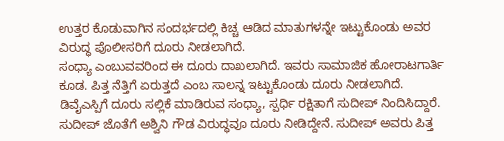ಉತ್ತರ ಕೊಡುವಾಗಿನ ಸಂದರ್ಭದಲ್ಲಿ ಕಿಚ್ಚ ಆಡಿದ ಮಾತುಗಳನ್ನೇ ಇಟ್ಟುಕೊಂಡು ಅವರ ವಿರುದ್ಧ ಪೊಲೀಸರಿಗೆ ದೂರು ನೀಡಲಾಗಿದೆ.
ಸಂಧ್ಯಾ ಎಂಬುವವರಿಂದ ಈ ದೂರು ದಾಖಲಾಗಿದೆ. ಇವರು ಸಾಮಾಜಿಕ ಹೋರಾಟಗಾರ್ತಿ ಕೂಡ. ಪಿತ್ತ ನೆತ್ತಿಗೆ ಏರುತ್ತದೆ ಎಂಬ ಸಾಲನ್ನ ಇಟ್ಟುಕೊಂಡು ದೂರು ನೀಡಲಾಗಿದೆ. ಡಿವೈಎಸ್ಪಿಗೆ ದೂರು ಸಲ್ಲಿಕೆ ಮಾಡಿರುವ ಸಂಧ್ಯಾ, ಸ್ಪರ್ಧಿ ರಕ್ಷಿತಾಗೆ ಸುದೀಪ್ ನಿಂದಿಸಿದ್ದಾರೆ. ಸುದೀಪ್ ಜೊತೆಗೆ ಅಶ್ವಿನಿ ಗೌಡ ವಿರುದ್ಧವೂ ದೂರು ನೀಡಿದ್ದೇನೆ. ಸುದೀಪ್ ಅವರು ಪಿತ್ತ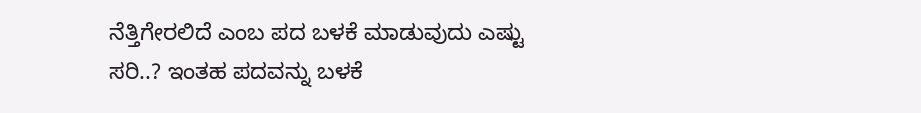ನೆತ್ತಿಗೇರಲಿದೆ ಎಂಬ ಪದ ಬಳಕೆ ಮಾಡುವುದು ಎಷ್ಟು ಸರಿ..? ಇಂತಹ ಪದವನ್ನು ಬಳಕೆ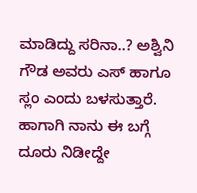ಮಾಡಿದ್ದು ಸರಿನಾ..? ಅಶ್ವಿನಿ ಗೌಡ ಅವರು ಎಸ್ ಹಾಗೂ ಸ್ಲಂ ಎಂದು ಬಳಸುತ್ತಾರೆ. ಹಾಗಾಗಿ ನಾನು ಈ ಬಗ್ಗೆ ದೂರು ನಿಡೀದ್ದೇ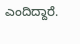ಎಂದಿದ್ದಾರೆ.